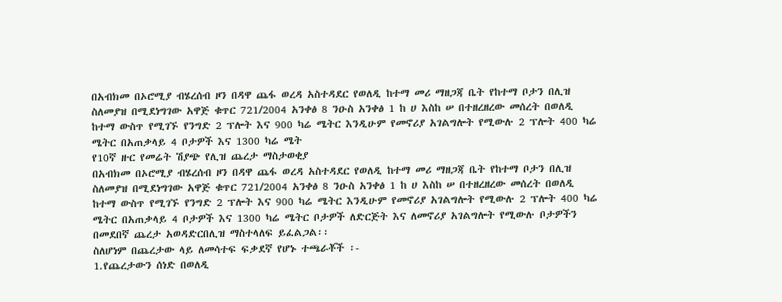በአብክመ በኦሮሚያ ብሄረሰብ ዞን በዳዋ ጨፋ ወረዳ አስተዳደር የወለዲ ከተማ መሪ ማዘጋጃ ቤት የከተማ ቦታን በሊዝ ስለመያዝ በሚደነግገው አዋጅ ቁጥር 721/2004 አንቀፅ 8 ንዑስ አንቀፅ 1 ከ ሀ እስከ ሠ በተዘረዘረው መሰረት በወለዲ ከተማ ውስጥ የሚገኙ የንግድ 2 ፕሎት እና 900 ካሬ ሜትር እንዲሁም የመኖሪያ አገልግሎት የሚውሉ 2 ፕሎት 400 ካሬ ሜትር በአጠቃላይ 4 ቦታዎች እና 1300 ካሬ ሜት
የ10ኛ ዙር የመሬት ሽያጭ የሊዝ ጨረታ ማስታወቂያ
በአብክመ በኦሮሚያ ብሄረሰብ ዞን በዳዋ ጨፋ ወረዳ አስተዳደር የወለዲ ከተማ መሪ ማዘጋጃ ቤት የከተማ ቦታን በሊዝ ስለመያዝ በሚደነግገው አዋጅ ቁጥር 721/2004 አንቀፅ 8 ንዑስ አንቀፅ 1 ከ ሀ እስከ ሠ በተዘረዘረው መሰረት በወለዲ ከተማ ውስጥ የሚገኙ የንግድ 2 ፕሎት እና 900 ካሬ ሜትር እንዲሁም የመኖሪያ አገልግሎት የሚውሉ 2 ፕሎት 400 ካሬ ሜትር በአጠቃላይ 4 ቦታዎች እና 1300 ካሬ ሜትር ቦታዎች ለድርጅት እና ለመኖሪያ አገልግሎት የሚውሉ ቦታዎችን በመደበኛ ጨረታ አወዳድርበሊዝ ማስተላለፍ ይፈልጋል፡፡
ስለሆነም በጨረታው ላይ ለመሳተፍ ፍቃደኛ የሆኑ ተጫራቾች ፡-
1.የጨረታውን ሰነድ በወለዲ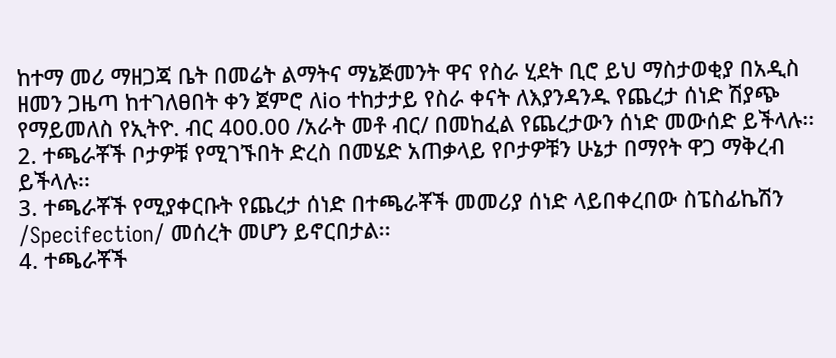ከተማ መሪ ማዘጋጃ ቤት በመሬት ልማትና ማኔጅመንት ዋና የስራ ሂደት ቢሮ ይህ ማስታወቂያ በአዲስ ዘመን ጋዜጣ ከተገለፀበት ቀን ጀምሮ ለio ተከታታይ የስራ ቀናት ለእያንዳንዱ የጨረታ ሰነድ ሽያጭ የማይመለስ የኢትዮ. ብር 400.00 /አራት መቶ ብር/ በመከፈል የጨረታውን ሰነድ መውሰድ ይችላሉ፡፡
2. ተጫራቾች ቦታዎቹ የሚገኙበት ድረስ በመሄድ አጠቃላይ የቦታዎቹን ሁኔታ በማየት ዋጋ ማቅረብ ይችላሉ፡፡
3. ተጫራቾች የሚያቀርቡት የጨረታ ሰነድ በተጫራቾች መመሪያ ሰነድ ላይበቀረበው ስፔስፊኬሽን /Specifection/ መሰረት መሆን ይኖርበታል፡፡
4. ተጫራቾች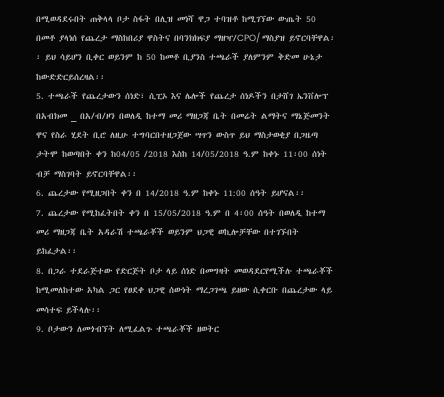በሚወዳደሩበት ጠቅላላ ቦታ ስፋት በሊዝ መነሻ ዋጋ ተባዝቶ ከሚገኘው ውጤት 50 በመቶ ያላነሰ የጨረታ ማስከበሪያ ዋስትና በባንክክፍያ ማዘዣ/CPO/ ማስያዝ ይኖርባቸዋል፡፡ ይህ ሳይሆን ቢቀር ወይንም ከ 50 ከመቶ ቢያንስ ተጫራች ያለምንም ቅድመ ሁኔታ ከውድድርይሰረዛል፡፡
5. ተጫራች የጨረታውን ሰነድ፣ ሲፒኦ እና ሌሎች የጨረታ ሰነዶችን በታሸገ ኤንቨሎፕ በአብክመ _ በአ/ብ/ዞን በወለዲ ከተማ መሪ ማዘጋጃ ቤት በመሬት ልማትና ማኔጅመንት ዋና የስራ ሂደት ቢሮ ለዚሁ ተግባርበተዘጋጀው ሣጥን ውስጥ ይህ ማስታወቂያ በጋዜጣ ታትሞ ከወጣበት ቀን ከ04/05 /2018 እስከ 14/05/2018 ዓ.ም ከቀኑ 11፡00 ሰነት ብቻ ማስገባት ይኖርባቸዋል፡፡
6. ጨረታው የሚዘጋበት ቀን በ 14/2018 ዓ.ም ከቀኑ 11:00 ሰዓት ይሆናል፡፡
7. ጨረታው የሚከፈትበት ቀን በ 15/05/2018 ዓ.ም በ 4፡00 ሰዓት በወለዲ ከተማ መሪ ማዘጋጃ ቤት አዳራሽ ተጫራቾች ወይንም ህጋዊ ወኪሎቻቸው በተገኙበት ይከፈታል፡፡
8. በጋራ ተደራጅተው የድርጅት ቦታ ላይ ሰነድ በመግዛት መወዳደርየሚችሉ ተጫራቾች ከሚመለከተው አካል ጋር የፀደቀ ህጋዊ ሰውነት ማረጋገጫ ይዘው ሲቀርቡ በጨረታው ላይ መሳተፍ ይችላሉ፡፡
9. ቦታውን ለመጎብኘት ለሚፈልጉ ተጫራቾች ዘወትር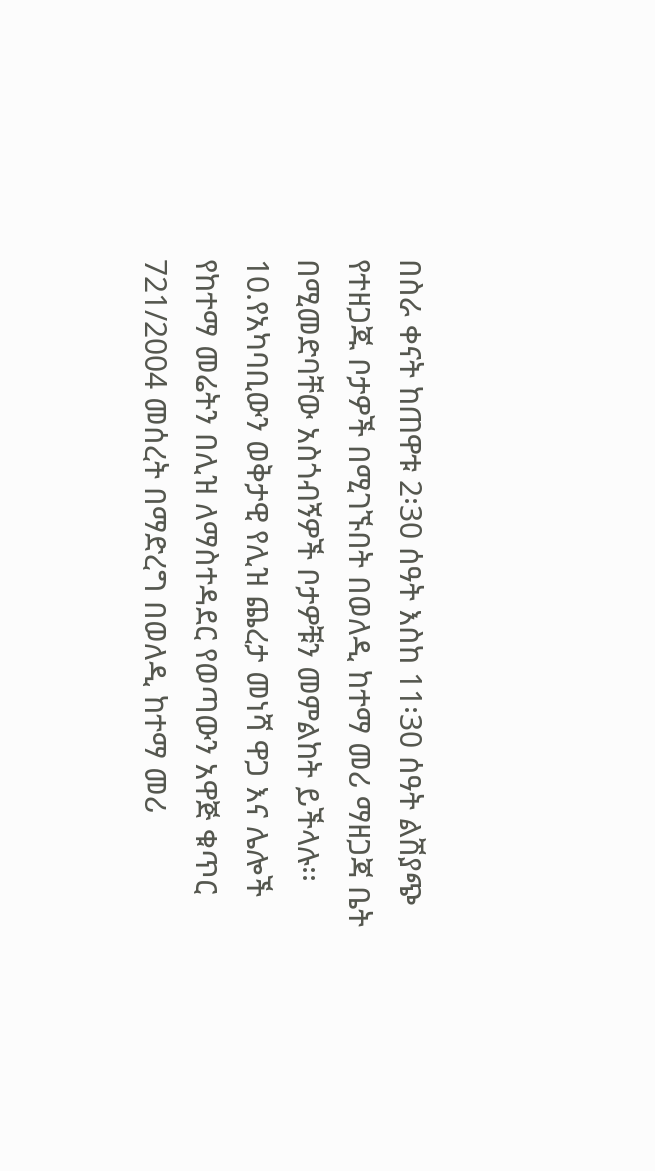በስራ ቀናት ከጠዋቱ 2፡30 ሰዓት እስከ 11፡30 ሰዓት ልሽያጭ የተዘጋጁ ቦታዎች በሚገኙበት በወለዲ ከተማ መሪ ማዘጋጃ ቤት በሚመድባቸው አስጎብኝዎች ቦታዎቹን መምልከት ይችላሉ፡፡
10.የአካባቢውን ወቅታዊ የሊዝ ጨረታ መነሻ ዋጋ እና ሌሎች የከተማ መሬትን በሊዝ ለማስተዳደር የወጣውን አዋጅ ቁጥር 721/2004 መሰረት በማድረግ በወለዲ ከተማ መሪ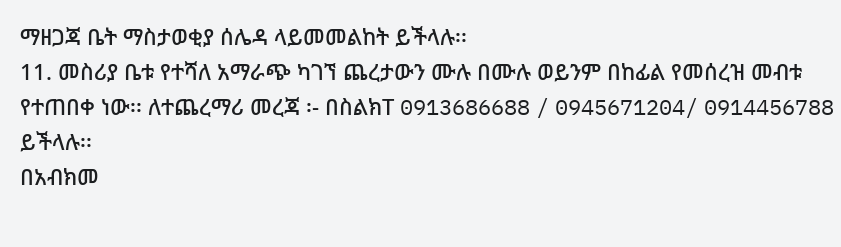ማዘጋጃ ቤት ማስታወቂያ ሰሌዳ ላይመመልከት ይችላሉ፡፡
11. መስሪያ ቤቱ የተሻለ አማራጭ ካገኘ ጨረታውን ሙሉ በሙሉ ወይንም በከፊል የመሰረዝ መብቱ የተጠበቀ ነው፡፡ ለተጨረማሪ መረጃ ፡- በስልክT 0913686688 / 0945671204/ 0914456788 ይችላሉ፡፡
በአብክመ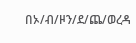በኦ/ብ/ዞን/ደ/ጨ/ወረዳ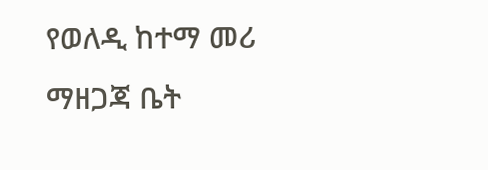የወለዲ ከተማ መሪ ማዘጋጃ ቤት